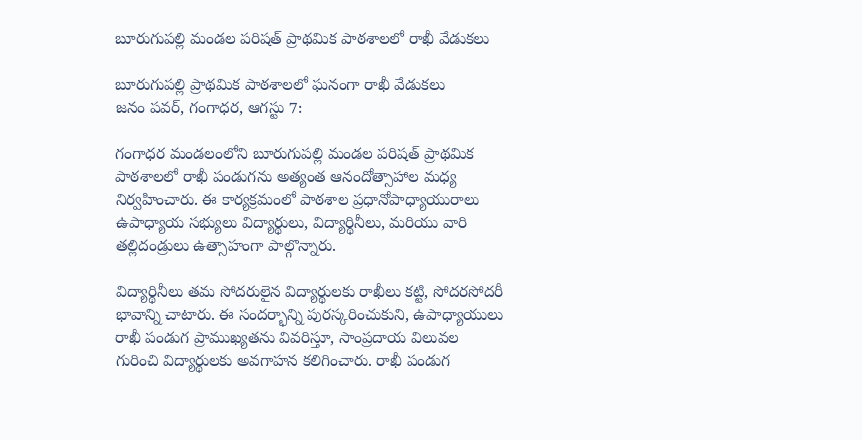బూరుగుపల్లి మండల పరిషత్ ప్రాథమిక పాఠశాలలో రాఖీ వేడుకలు

బూరుగుపల్లి ప్రాథమిక పాఠశాలలో ఘనంగా రాఖీ వేడుకలు
జనం పవర్, గంగాధర, ఆగస్టు 7:

గంగాధర మండలంలోని బూరుగుపల్లి మండల పరిషత్ ప్రాథమిక పాఠశాలలో రాఖీ పండుగను అత్యంత ఆనందోత్సాహాల మధ్య నిర్వహించారు. ఈ కార్యక్రమంలో పాఠశాల ప్రధానోపాధ్యాయురాలు ఉపాధ్యాయ సభ్యులు విద్యార్థులు, విద్యార్థినీలు, మరియు వారి తల్లిదండ్రులు ఉత్సాహంగా పాల్గొన్నారు.

విద్యార్థినీలు తమ సోదరులైన విద్యార్థులకు రాఖీలు కట్టి, సోదరసోదరీ భావాన్ని చాటారు. ఈ సందర్భాన్ని పురస్కరించుకుని, ఉపాధ్యాయులు రాఖీ పండుగ ప్రాముఖ్యతను వివరిస్తూ, సాంప్రదాయ విలువల గురించి విద్యార్థులకు అవగాహన కలిగించారు. రాఖీ పండుగ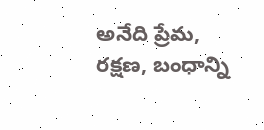అనేది ప్రేమ, రక్షణ, బంధాన్ని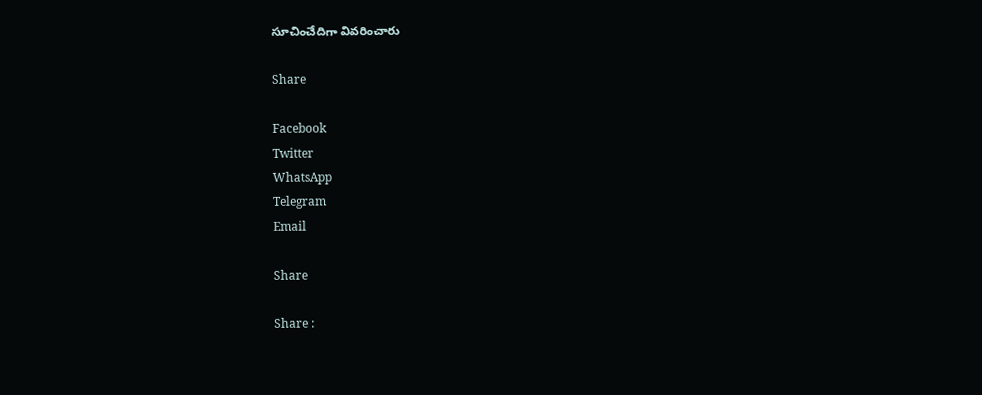సూచించేదిగా వివరించారు

Share

Facebook
Twitter
WhatsApp
Telegram
Email

Share

Share :